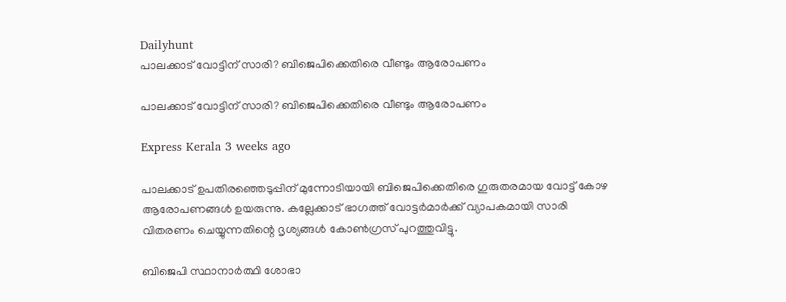Dailyhunt
പാലക്കാട് വോട്ടിന് സാരി? ബിജെപിക്കെതിരെ വീണ്ടും ആരോപണം

പാലക്കാട് വോട്ടിന് സാരി? ബിജെപിക്കെതിരെ വീണ്ടും ആരോപണം

Express Kerala 3 weeks ago

പാലക്കാട് ഉപതിരഞ്ഞെടുപ്പിന് മുന്നോടിയായി ബിജെപിക്കെതിരെ ഗുരുതരമായ വോട്ട് കോഴ ആരോപണങ്ങള്‍ ഉയരുന്നു. കല്ലേക്കാട് ഭാഗത്ത് വോട്ടർമാർക്ക് വ്യാപകമായി സാരി വിതരണം ചെയ്യുന്നതിന്റെ ദൃശ്യങ്ങള്‍ കോണ്‍ഗ്രസ് പുറത്തുവിട്ടു.

ബിജെപി സ്ഥാനാർത്ഥി ശോഭാ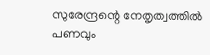സുരേന്ദ്രന്റെ നേതൃത്വത്തില്‍ പണവും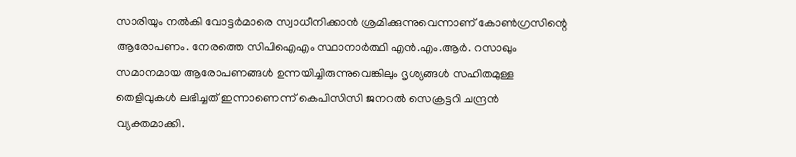സാരിയും നല്‍കി വോട്ടർമാരെ സ്വാധീനിക്കാൻ ശ്രമിക്കുന്നുവെന്നാണ് കോണ്‍ഗ്രസിന്റെ ആരോപണം. നേരത്തെ സിപിഐഎം സ്ഥാനാർത്ഥി എൻ.എം.ആർ. റസാഖും സമാനമായ ആരോപണങ്ങള്‍ ഉന്നയിച്ചിരുന്നുവെങ്കിലും ദൃശ്യങ്ങള്‍ സഹിതമുള്ള തെളിവുകള്‍ ലഭിച്ചത് ഇന്നാണെന്ന് കെപിസിസി ജനറല്‍ സെക്രട്ടറി ചന്ദ്രൻ വ്യക്തമാക്കി.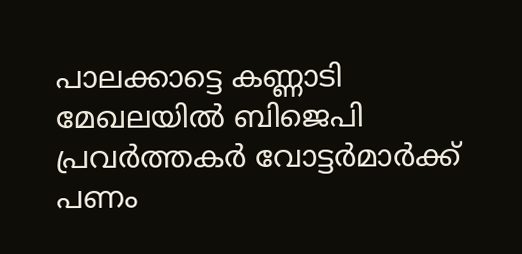പാലക്കാട്ടെ കണ്ണാടി മേഖലയില്‍ ബിജെപി പ്രവർത്തകർ വോട്ടർമാർക്ക് പണം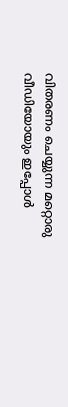വിതരണം ചെയ്യുന്ന മറ്റൊരു വീഡിയോയും ഇപ്പോള്‍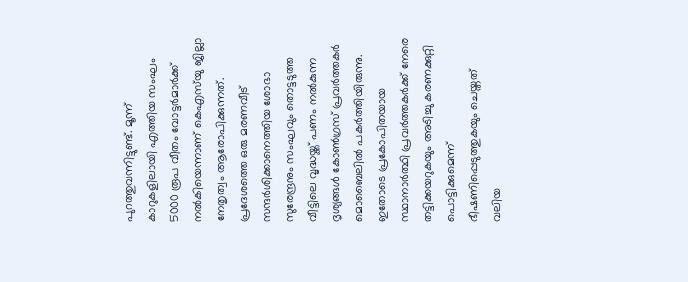പുറത്തുവന്നിട്ടുണ്ട്. മൂന്ന് കാറുകളിലായി എത്തിയ സംഘം 5000 രൂപ വീതം വോട്ടർമാർക്ക് നല്‍കിയെന്നാണ് കെഎസ്‌യു ജില്ലാ നേതൃത്വം ആരോപിക്കുന്നത്. പ്രദേശത്തെ ഒരു മരണവീട് സന്ദർശിക്കാനെത്തിയ ശോഭാ സുരേന്ദ്രനും സംഘവും തൊട്ടടുത്ത വീട്ടിലെ വൃദ്ധയ്ക്ക് പണം നല്‍കുന്ന ദൃശ്യങ്ങള്‍ കോണ്‍ഗ്രസ് പ്രവർത്തകർ മൊബൈലില്‍ പകർത്തിയിരുന്നു. ഇതോടെ പ്രകോപിതയായ സ്ഥാനാർത്ഥി പ്രവർത്തകർക്ക് നേരെ തട്ടിക്കയറുകയും അടിച്ചു കരണക്കുറ്റി പൊട്ടിക്കുമെന്ന് ഭീഷണിപ്പെടുത്തുകയും ചെയ്തത് വലിയ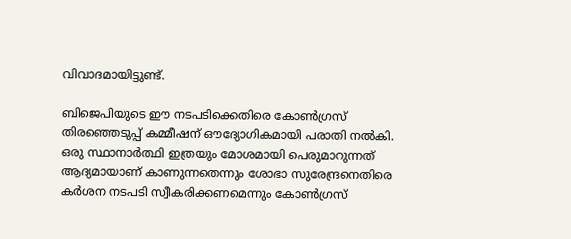വിവാദമായിട്ടുണ്ട്.

ബിജെപിയുടെ ഈ നടപടിക്കെതിരെ കോണ്‍ഗ്രസ് തിരഞ്ഞെടുപ്പ് കമ്മീഷന് ഔദ്യോഗികമായി പരാതി നല്‍കി. ഒരു സ്ഥാനാർത്ഥി ഇത്രയും മോശമായി പെരുമാറുന്നത് ആദ്യമായാണ് കാണുന്നതെന്നും ശോഭാ സുരേന്ദ്രനെതിരെ കർശന നടപടി സ്വീകരിക്കണമെന്നും കോണ്‍ഗ്രസ്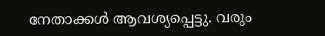നേതാക്കള്‍ ആവശ്യപ്പെട്ടു. വരും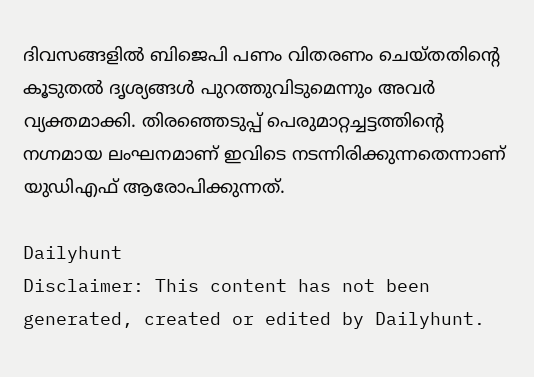ദിവസങ്ങളില്‍ ബിജെപി പണം വിതരണം ചെയ്തതിന്റെ കൂടുതല്‍ ദൃശ്യങ്ങള്‍ പുറത്തുവിടുമെന്നും അവർ വ്യക്തമാക്കി. തിരഞ്ഞെടുപ്പ് പെരുമാറ്റച്ചട്ടത്തിന്റെ നഗ്നമായ ലംഘനമാണ് ഇവിടെ നടന്നിരിക്കുന്നതെന്നാണ് യുഡിഎഫ് ആരോപിക്കുന്നത്.

Dailyhunt
Disclaimer: This content has not been generated, created or edited by Dailyhunt.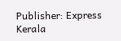Publisher: Express Kerala